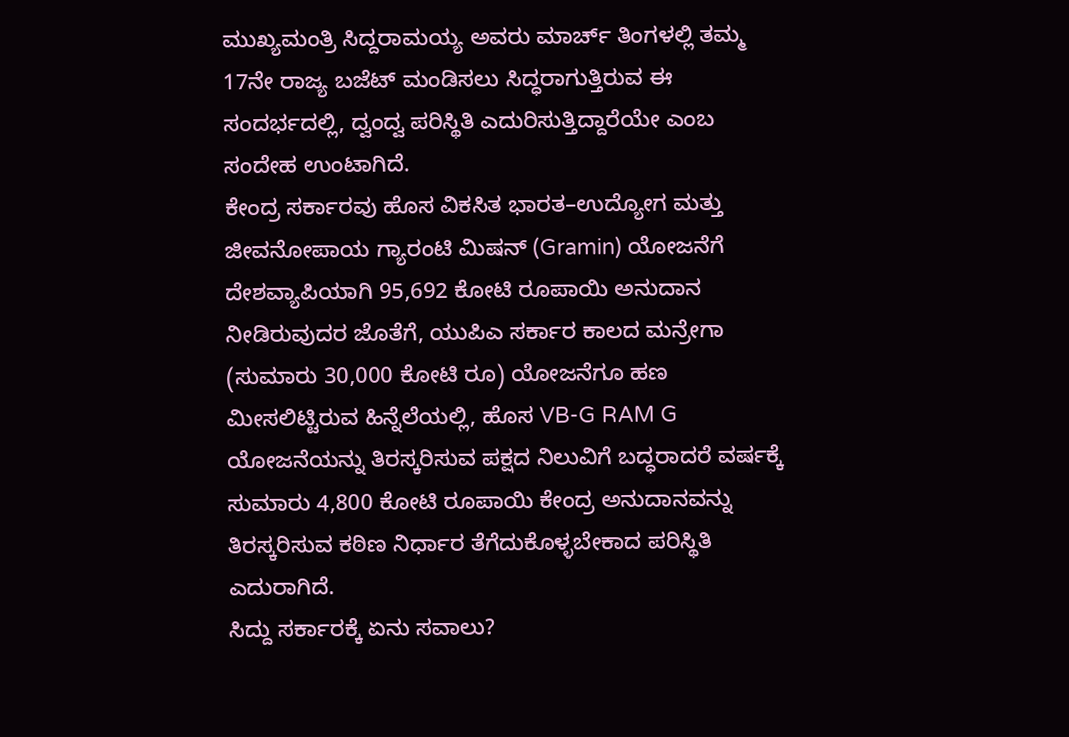ಮುಖ್ಯಮಂತ್ರಿ ಸಿದ್ದರಾಮಯ್ಯ ಅವರು ಮಾರ್ಚ್ ತಿಂಗಳಲ್ಲಿ ತಮ್ಮ 17ನೇ ರಾಜ್ಯ ಬಜೆಟ್ ಮಂಡಿಸಲು ಸಿದ್ಧರಾಗುತ್ತಿರುವ ಈ ಸಂದರ್ಭದಲ್ಲಿ, ದ್ವಂದ್ವ ಪರಿಸ್ಥಿತಿ ಎದುರಿಸುತ್ತಿದ್ದಾರೆಯೇ ಎಂಬ ಸಂದೇಹ ಉಂಟಾಗಿದೆ.
ಕೇಂದ್ರ ಸರ್ಕಾರವು ಹೊಸ ವಿಕಸಿತ ಭಾರತ–ಉದ್ಯೋಗ ಮತ್ತು ಜೀವನೋಪಾಯ ಗ್ಯಾರಂಟಿ ಮಿಷನ್ (Gramin) ಯೋಜನೆಗೆ ದೇಶವ್ಯಾಪಿಯಾಗಿ 95,692 ಕೋಟಿ ರೂಪಾಯಿ ಅನುದಾನ ನೀಡಿರುವುದರ ಜೊತೆಗೆ, ಯುಪಿಎ ಸರ್ಕಾರ ಕಾಲದ ಮನ್ರೇಗಾ (ಸುಮಾರು 30,000 ಕೋಟಿ ರೂ) ಯೋಜನೆಗೂ ಹಣ ಮೀಸಲಿಟ್ಟಿರುವ ಹಿನ್ನೆಲೆಯಲ್ಲಿ, ಹೊಸ VB-G RAM G ಯೋಜನೆಯನ್ನು ತಿರಸ್ಕರಿಸುವ ಪಕ್ಷದ ನಿಲುವಿಗೆ ಬದ್ಧರಾದರೆ ವರ್ಷಕ್ಕೆ ಸುಮಾರು 4,800 ಕೋಟಿ ರೂಪಾಯಿ ಕೇಂದ್ರ ಅನುದಾನವನ್ನು ತಿರಸ್ಕರಿಸುವ ಕಠಿಣ ನಿರ್ಧಾರ ತೆಗೆದುಕೊಳ್ಳಬೇಕಾದ ಪರಿಸ್ಥಿತಿ ಎದುರಾಗಿದೆ.
ಸಿದ್ದು ಸರ್ಕಾರಕ್ಕೆ ಏನು ಸವಾಲು?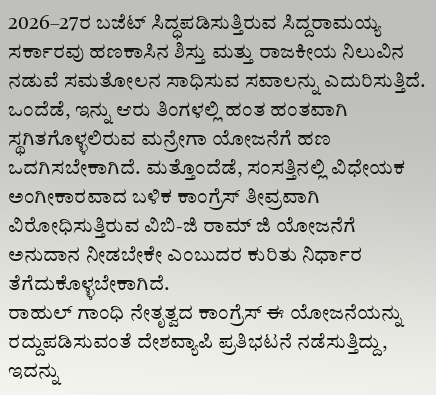2026–27ರ ಬಜೆಟ್ ಸಿದ್ಧಪಡಿಸುತ್ತಿರುವ ಸಿದ್ದರಾಮಯ್ಯ ಸರ್ಕಾರವು ಹಣಕಾಸಿನ ಶಿಸ್ತು ಮತ್ತು ರಾಜಕೀಯ ನಿಲುವಿನ ನಡುವೆ ಸಮತೋಲನ ಸಾಧಿಸುವ ಸವಾಲನ್ನು ಎದುರಿಸುತ್ತಿದೆ.
ಒಂದೆಡೆ, ಇನ್ನು ಆರು ತಿಂಗಳಲ್ಲಿ ಹಂತ ಹಂತವಾಗಿ ಸ್ಥಗಿತಗೊಳ್ಳಲಿರುವ ಮನ್ರೇಗಾ ಯೋಜನೆಗೆ ಹಣ ಒದಗಿಸಬೇಕಾಗಿದೆ. ಮತ್ತೊಂದೆಡೆ, ಸಂಸತ್ತಿನಲ್ಲಿ ವಿಧೇಯಕ ಅಂಗೀಕಾರವಾದ ಬಳಿಕ ಕಾಂಗ್ರೆಸ್ ತೀವ್ರವಾಗಿ ವಿರೋಧಿಸುತ್ತಿರುವ ವಿಬಿ-ಜಿ ರಾಮ್ ಜಿ ಯೋಜನೆಗೆ ಅನುದಾನ ನೀಡಬೇಕೇ ಎಂಬುದರ ಕುರಿತು ನಿರ್ಧಾರ ತೆಗೆದುಕೊಳ್ಳಬೇಕಾಗಿದೆ.
ರಾಹುಲ್ ಗಾಂಧಿ ನೇತೃತ್ವದ ಕಾಂಗ್ರೆಸ್ ಈ ಯೋಜನೆಯನ್ನು ರದ್ದುಪಡಿಸುವಂತೆ ದೇಶವ್ಯಾಪಿ ಪ್ರತಿಭಟನೆ ನಡೆಸುತ್ತಿದ್ದು, ಇದನ್ನು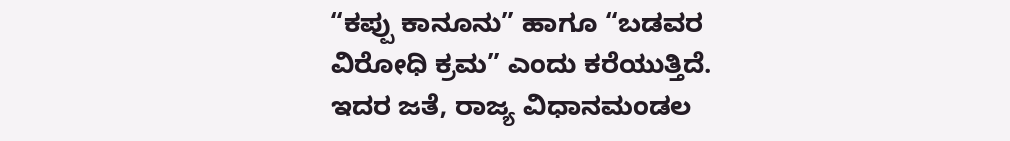“ಕಪ್ಪು ಕಾನೂನು” ಹಾಗೂ “ಬಡವರ ವಿರೋಧಿ ಕ್ರಮ” ಎಂದು ಕರೆಯುತ್ತಿದೆ.
ಇದರ ಜತೆ, ರಾಜ್ಯ ವಿಧಾನಮಂಡಲ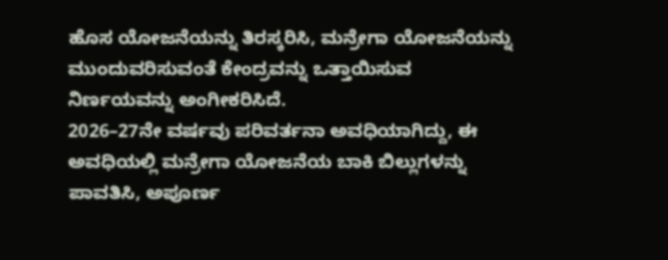ಹೊಸ ಯೋಜನೆಯನ್ನು ತಿರಸ್ಕರಿಸಿ, ಮನ್ರೇಗಾ ಯೋಜನೆಯನ್ನು ಮುಂದುವರಿಸುವಂತೆ ಕೇಂದ್ರವನ್ನು ಒತ್ತಾಯಿಸುವ ನಿರ್ಣಯವನ್ನು ಅಂಗೀಕರಿಸಿದೆ.
2026–27ನೇ ವರ್ಷವು ಪರಿವರ್ತನಾ ಅವಧಿಯಾಗಿದ್ದು, ಈ ಅವಧಿಯಲ್ಲಿ ಮನ್ರೇಗಾ ಯೋಜನೆಯ ಬಾಕಿ ಬಿಲ್ಲುಗಳನ್ನು ಪಾವತಿಸಿ, ಅಪೂರ್ಣ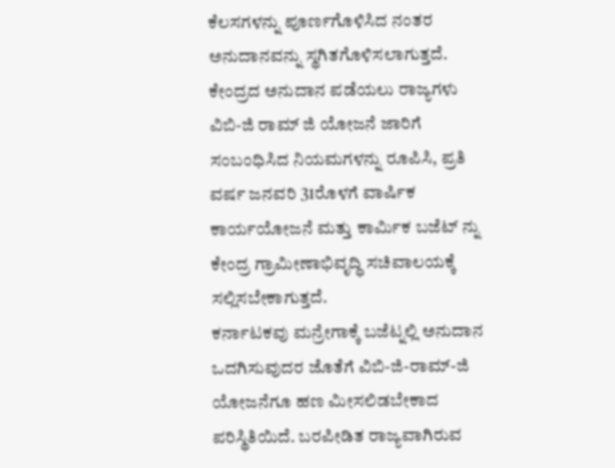ಕೆಲಸಗಳನ್ನು ಪೂರ್ಣಗೊಳಿಸಿದ ನಂತರ ಅನುದಾನವನ್ನು ಸ್ಥಗಿತಗೊಳಿಸಲಾಗುತ್ತದೆ.
ಕೇಂದ್ರದ ಅನುದಾನ ಪಡೆಯಲು ರಾಜ್ಯಗಳು ವಿಬಿ-ಜಿ ರಾಮ್ ಜಿ ಯೋಜನೆ ಜಾರಿಗೆ ಸಂಬಂಧಿಸಿದ ನಿಯಮಗಳನ್ನು ರೂಪಿಸಿ, ಪ್ರತಿ ವರ್ಷ ಜನವರಿ 31ರೊಳಗೆ ವಾರ್ಷಿಕ ಕಾರ್ಯಯೋಜನೆ ಮತ್ತು ಕಾರ್ಮಿಕ ಬಜೆಟ್ ನ್ನು ಕೇಂದ್ರ ಗ್ರಾಮೀಣಾಭಿವೃದ್ಧಿ ಸಚಿವಾಲಯಕ್ಕೆ ಸಲ್ಲಿಸಬೇಕಾಗುತ್ತದೆ.
ಕರ್ನಾಟಕವು ಮನ್ರೇಗಾಕ್ಕೆ ಬಜೆಟ್ನಲ್ಲಿ ಅನುದಾನ ಒದಗಿಸುವುದರ ಜೊತೆಗೆ ವಿಬಿ-ಜಿ-ರಾಮ್-ಜಿ ಯೋಜನೆಗೂ ಹಣ ಮೀಸಲಿಡಬೇಕಾದ ಪರಿಸ್ಥಿತಿಯಿದೆ. ಬರಪೀಡಿತ ರಾಜ್ಯವಾಗಿರುವ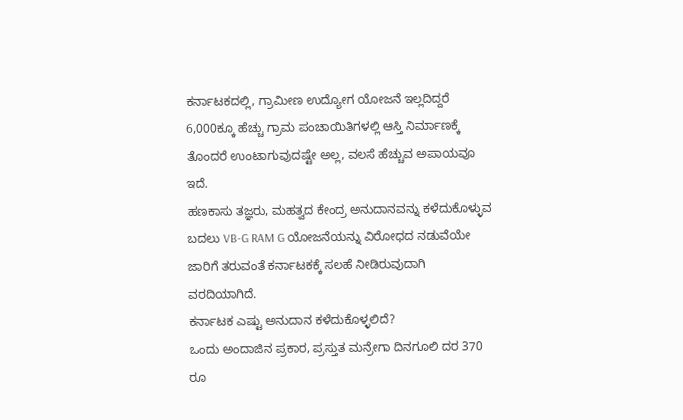ಕರ್ನಾಟಕದಲ್ಲಿ, ಗ್ರಾಮೀಣ ಉದ್ಯೋಗ ಯೋಜನೆ ಇಲ್ಲದಿದ್ದರೆ 6,000ಕ್ಕೂ ಹೆಚ್ಚು ಗ್ರಾಮ ಪಂಚಾಯಿತಿಗಳಲ್ಲಿ ಆಸ್ತಿ ನಿರ್ಮಾಣಕ್ಕೆ ತೊಂದರೆ ಉಂಟಾಗುವುದಷ್ಟೇ ಅಲ್ಲ, ವಲಸೆ ಹೆಚ್ಚುವ ಅಪಾಯವೂ ಇದೆ.
ಹಣಕಾಸು ತಜ್ಞರು, ಮಹತ್ವದ ಕೇಂದ್ರ ಅನುದಾನವನ್ನು ಕಳೆದುಕೊಳ್ಳುವ ಬದಲು VB-G RAM G ಯೋಜನೆಯನ್ನು ವಿರೋಧದ ನಡುವೆಯೇ ಜಾರಿಗೆ ತರುವಂತೆ ಕರ್ನಾಟಕಕ್ಕೆ ಸಲಹೆ ನೀಡಿರುವುದಾಗಿ ವರದಿಯಾಗಿದೆ.
ಕರ್ನಾಟಕ ಎಷ್ಟು ಅನುದಾನ ಕಳೆದುಕೊಳ್ಳಲಿದೆ?
ಒಂದು ಅಂದಾಜಿನ ಪ್ರಕಾರ, ಪ್ರಸ್ತುತ ಮನ್ರೇಗಾ ದಿನಗೂಲಿ ದರ 370 ರೂ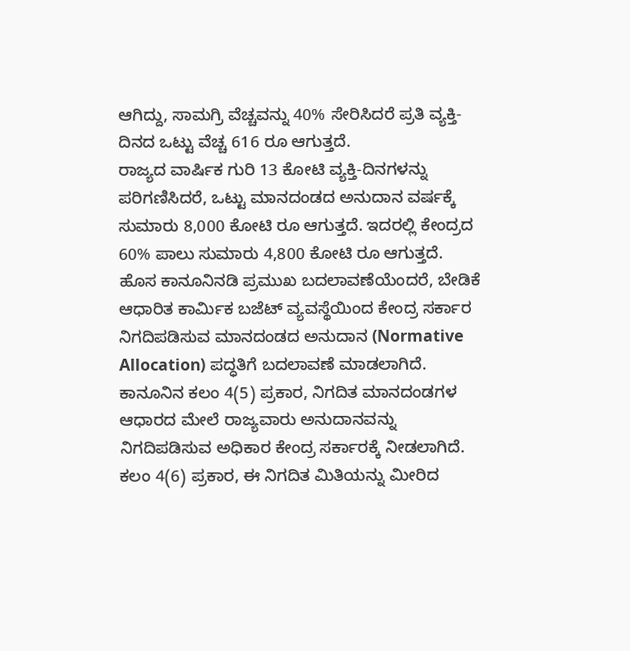ಆಗಿದ್ದು, ಸಾಮಗ್ರಿ ವೆಚ್ಚವನ್ನು 40% ಸೇರಿಸಿದರೆ ಪ್ರತಿ ವ್ಯಕ್ತಿ-ದಿನದ ಒಟ್ಟು ವೆಚ್ಚ 616 ರೂ ಆಗುತ್ತದೆ.
ರಾಜ್ಯದ ವಾರ್ಷಿಕ ಗುರಿ 13 ಕೋಟಿ ವ್ಯಕ್ತಿ-ದಿನಗಳನ್ನು ಪರಿಗಣಿಸಿದರೆ, ಒಟ್ಟು ಮಾನದಂಡದ ಅನುದಾನ ವರ್ಷಕ್ಕೆ ಸುಮಾರು 8,000 ಕೋಟಿ ರೂ ಆಗುತ್ತದೆ. ಇದರಲ್ಲಿ ಕೇಂದ್ರದ 60% ಪಾಲು ಸುಮಾರು 4,800 ಕೋಟಿ ರೂ ಆಗುತ್ತದೆ.
ಹೊಸ ಕಾನೂನಿನಡಿ ಪ್ರಮುಖ ಬದಲಾವಣೆಯೆಂದರೆ, ಬೇಡಿಕೆ ಆಧಾರಿತ ಕಾರ್ಮಿಕ ಬಜೆಟ್ ವ್ಯವಸ್ಥೆಯಿಂದ ಕೇಂದ್ರ ಸರ್ಕಾರ ನಿಗದಿಪಡಿಸುವ ಮಾನದಂಡದ ಅನುದಾನ (Normative Allocation) ಪದ್ಧತಿಗೆ ಬದಲಾವಣೆ ಮಾಡಲಾಗಿದೆ.
ಕಾನೂನಿನ ಕಲಂ 4(5) ಪ್ರಕಾರ, ನಿಗದಿತ ಮಾನದಂಡಗಳ ಆಧಾರದ ಮೇಲೆ ರಾಜ್ಯವಾರು ಅನುದಾನವನ್ನು ನಿಗದಿಪಡಿಸುವ ಅಧಿಕಾರ ಕೇಂದ್ರ ಸರ್ಕಾರಕ್ಕೆ ನೀಡಲಾಗಿದೆ. ಕಲಂ 4(6) ಪ್ರಕಾರ, ಈ ನಿಗದಿತ ಮಿತಿಯನ್ನು ಮೀರಿದ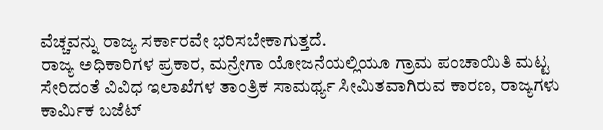ವೆಚ್ಚವನ್ನು ರಾಜ್ಯ ಸರ್ಕಾರವೇ ಭರಿಸಬೇಕಾಗುತ್ತದೆ.
ರಾಜ್ಯ ಅಧಿಕಾರಿಗಳ ಪ್ರಕಾರ, ಮನ್ರೇಗಾ ಯೋಜನೆಯಲ್ಲಿಯೂ ಗ್ರಾಮ ಪಂಚಾಯಿತಿ ಮಟ್ಟ ಸೇರಿದಂತೆ ವಿವಿಧ ಇಲಾಖೆಗಳ ತಾಂತ್ರಿಕ ಸಾಮರ್ಥ್ಯ ಸೀಮಿತವಾಗಿರುವ ಕಾರಣ, ರಾಜ್ಯಗಳು ಕಾರ್ಮಿಕ ಬಜೆಟ್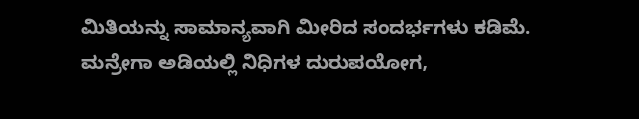ಮಿತಿಯನ್ನು ಸಾಮಾನ್ಯವಾಗಿ ಮೀರಿದ ಸಂದರ್ಭಗಳು ಕಡಿಮೆ.
ಮನ್ರೇಗಾ ಅಡಿಯಲ್ಲಿ ನಿಧಿಗಳ ದುರುಪಯೋಗ,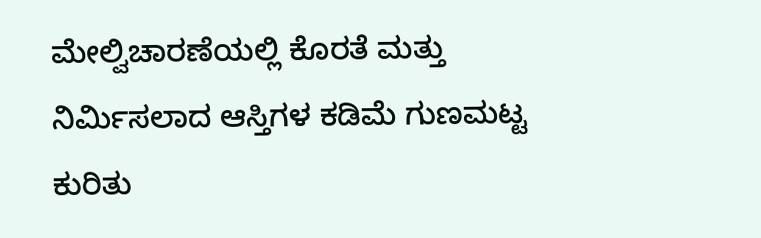ಮೇಲ್ವಿಚಾರಣೆಯಲ್ಲಿ ಕೊರತೆ ಮತ್ತು ನಿರ್ಮಿಸಲಾದ ಆಸ್ತಿಗಳ ಕಡಿಮೆ ಗುಣಮಟ್ಟ ಕುರಿತು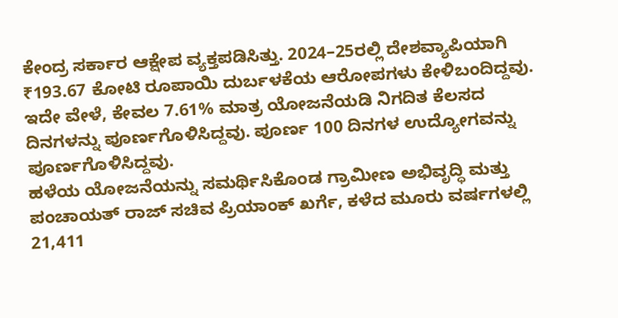ಕೇಂದ್ರ ಸರ್ಕಾರ ಆಕ್ಷೇಪ ವ್ಯಕ್ತಪಡಿಸಿತ್ತು. 2024–25ರಲ್ಲಿ ದೇಶವ್ಯಾಪಿಯಾಗಿ ₹193.67 ಕೋಟಿ ರೂಪಾಯಿ ದುರ್ಬಳಕೆಯ ಆರೋಪಗಳು ಕೇಳಿಬಂದಿದ್ದವು.
ಇದೇ ವೇಳೆ, ಕೇವಲ 7.61% ಮಾತ್ರ ಯೋಜನೆಯಡಿ ನಿಗದಿತ ಕೆಲಸದ ದಿನಗಳನ್ನು ಪೂರ್ಣಗೊಳಿಸಿದ್ದವು. ಪೂರ್ಣ 100 ದಿನಗಳ ಉದ್ಯೋಗವನ್ನು ಪೂರ್ಣಗೊಳಿಸಿದ್ದವು.
ಹಳೆಯ ಯೋಜನೆಯನ್ನು ಸಮರ್ಥಿಸಿಕೊಂಡ ಗ್ರಾಮೀಣ ಅಭಿವೃದ್ಧಿ ಮತ್ತು ಪಂಚಾಯತ್ ರಾಜ್ ಸಚಿವ ಪ್ರಿಯಾಂಕ್ ಖರ್ಗೆ, ಕಳೆದ ಮೂರು ವರ್ಷಗಳಲ್ಲಿ 21,411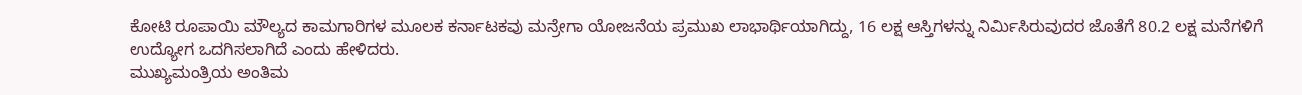ಕೋಟಿ ರೂಪಾಯಿ ಮೌಲ್ಯದ ಕಾಮಗಾರಿಗಳ ಮೂಲಕ ಕರ್ನಾಟಕವು ಮನ್ರೇಗಾ ಯೋಜನೆಯ ಪ್ರಮುಖ ಲಾಭಾರ್ಥಿಯಾಗಿದ್ದು, 16 ಲಕ್ಷ ಆಸ್ತಿಗಳನ್ನು ನಿರ್ಮಿಸಿರುವುದರ ಜೊತೆಗೆ 80.2 ಲಕ್ಷ ಮನೆಗಳಿಗೆ ಉದ್ಯೋಗ ಒದಗಿಸಲಾಗಿದೆ ಎಂದು ಹೇಳಿದರು.
ಮುಖ್ಯಮಂತ್ರಿಯ ಅಂತಿಮ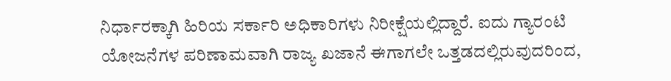ನಿರ್ಧಾರಕ್ಕಾಗಿ ಹಿರಿಯ ಸರ್ಕಾರಿ ಅಧಿಕಾರಿಗಳು ನಿರೀಕ್ಷೆಯಲ್ಲಿದ್ದಾರೆ. ಐದು ಗ್ಯಾರಂಟಿ ಯೋಜನೆಗಳ ಪರಿಣಾಮವಾಗಿ ರಾಜ್ಯ ಖಜಾನೆ ಈಗಾಗಲೇ ಒತ್ತಡದಲ್ಲಿರುವುದರಿಂದ,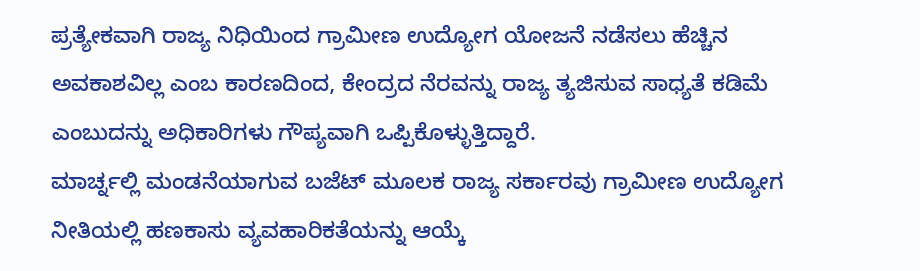ಪ್ರತ್ಯೇಕವಾಗಿ ರಾಜ್ಯ ನಿಧಿಯಿಂದ ಗ್ರಾಮೀಣ ಉದ್ಯೋಗ ಯೋಜನೆ ನಡೆಸಲು ಹೆಚ್ಚಿನ ಅವಕಾಶವಿಲ್ಲ ಎಂಬ ಕಾರಣದಿಂದ, ಕೇಂದ್ರದ ನೆರವನ್ನು ರಾಜ್ಯ ತ್ಯಜಿಸುವ ಸಾಧ್ಯತೆ ಕಡಿಮೆ ಎಂಬುದನ್ನು ಅಧಿಕಾರಿಗಳು ಗೌಪ್ಯವಾಗಿ ಒಪ್ಪಿಕೊಳ್ಳುತ್ತಿದ್ದಾರೆ.
ಮಾರ್ಚ್ನಲ್ಲಿ ಮಂಡನೆಯಾಗುವ ಬಜೆಟ್ ಮೂಲಕ ರಾಜ್ಯ ಸರ್ಕಾರವು ಗ್ರಾಮೀಣ ಉದ್ಯೋಗ ನೀತಿಯಲ್ಲಿ ಹಣಕಾಸು ವ್ಯವಹಾರಿಕತೆಯನ್ನು ಆಯ್ಕೆ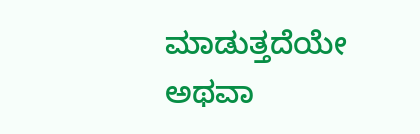ಮಾಡುತ್ತದೆಯೇ ಅಥವಾ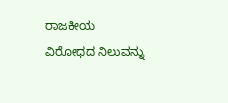ರಾಜಕೀಯ ವಿರೋಧದ ನಿಲುವನ್ನು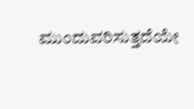ಮುಂದುವರಿಸುತ್ತದೆಯೇ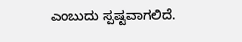ಎಂಬುದು ಸ್ಪಷ್ಟವಾಗಲಿದೆ.